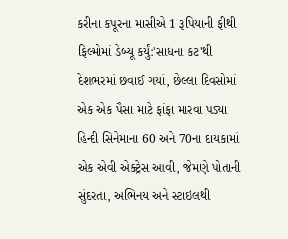કરીના કપૂરના માસીએ 1 રૂપિયાની ફીથી ફિલ્મોમાં ડેબ્યૂ કર્યું:'સાધના કટ'થી દેશભરમાં છવાઈ ગયાં, છેલ્લા દિવસોમાં એક એક પૈસા માટે ફાંફા મારવા પડ્યા
હિન્દી સિનેમાના 60 અને 70ના દાયકામાં એક એવી એક્ટ્રેસ આવી, જેમણે પોતાની સુંદરતા, અભિનય અને સ્ટાઇલથી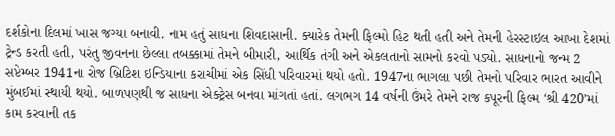દર્શકોના દિલમાં ખાસ જગ્યા બનાવી. નામ હતું સાધના શિવદાસાની. ક્યારેક તેમની ફિલ્મો હિટ થતી હતી અને તેમની હેરસ્ટાઇલ આખા દેશમાં ટ્રેન્ડ કરતી હતી, પરંતુ જીવનના છેલ્લા તબક્કામાં તેમને બીમારી, આર્થિક તંગી અને એકલતાનો સામનો કરવો પડ્યો. સાધનાનો જન્મ 2 સપ્ટેમ્બર 1941ના રોજ બ્રિટિશ ઇન્ડિયાના કરાચીમાં એક સિંધી પરિવારમાં થયો હતો. 1947ના ભાગલા પછી તેમનો પરિવાર ભારત આવીને મુંબઈમાં સ્થાયી થયો. બાળપણથી જ સાધના એક્ટ્રેસ બનવા માંગતાં હતાં. લગભગ 14 વર્ષની ઉંમરે તેમને રાજ કપૂરની ફિલ્મ ‘શ્રી 420’માં કામ કરવાની તક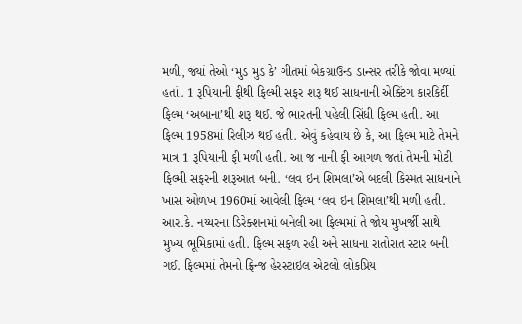મળી, જ્યાં તેઓ ‘મુડ મુડ કે’ ગીતમાં બેકગ્રાઉન્ડ ડાન્સર તરીકે જોવા મળ્યાં હતાં. 1 રૂપિયાની ફીથી ફિલ્મી સફર શરૂ થઈ સાધનાની એક્ટિંગ કારકિર્દી ફિલ્મ ‘અબાના’થી શરૂ થઈ. જે ભારતની પહેલી સિંધી ફિલ્મ હતી. આ ફિલ્મ 1958માં રિલીઝ થઈ હતી. એવું કહેવાય છે કે, આ ફિલ્મ માટે તેમને માત્ર 1 રૂપિયાની ફી મળી હતી. આ જ નાની ફી આગળ જતાં તેમની મોટી ફિલ્મી સફરની શરૂઆત બની. ‘લવ ઇન શિમલા’એ બદલી કિસ્મત સાધનાને ખાસ ઓળખ 1960માં આવેલી ફિલ્મ ‘લવ ઇન શિમલા’થી મળી હતી. આર.કે. નય્યરના ડિરેક્શનમાં બનેલી આ ફિલ્મમાં તે જોય મુખર્જી સાથે મુખ્ય ભૂમિકામાં હતી. ફિલ્મ સફળ રહી અને સાધના રાતોરાત સ્ટાર બની ગઈ. ફિલ્મમાં તેમનો ફ્રિન્જ હેરસ્ટાઇલ એટલો લોકપ્રિય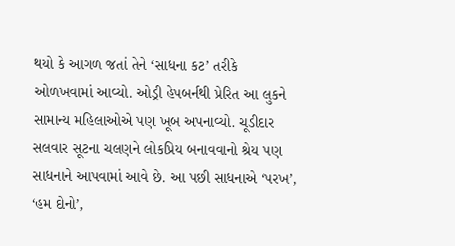થયો કે આગળ જતાં તેને ‘સાધના કટ’ તરીકે ઓળખવામાં આવ્યો. ઓડ્રી હેપબર્નથી પ્રેરિત આ લુકને સામાન્ય મહિલાઓએ પણ ખૂબ અપનાવ્યો. ચૂડીદાર સલવાર સૂટના ચલણને લોકપ્રિય બનાવવાનો શ્રેય પણ સાધનાને આપવામાં આવે છે. આ પછી સાધનાએ ‘પરખ’, ‘હમ દોનો’,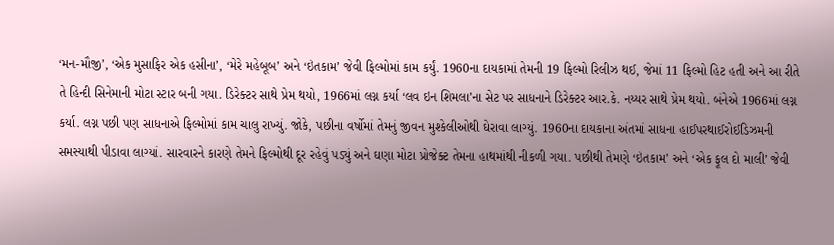‘મન-મૌજી’, ‘એક મુસાફિર એક હસીના’, ‘મેરે મહેબૂબ’ અને ‘ઇંતકામ’ જેવી ફિલ્મોમાં કામ કર્યું. 1960ના દાયકામાં તેમની 19 ફિલ્મો રિલીઝ થઈ, જેમાં 11 ફિલ્મો હિટ હતી અને આ રીતે તે હિન્દી સિનેમાની મોટા સ્ટાર બની ગયા. ડિરેક્ટર સાથે પ્રેમ થયો, 1966માં લગ્ન કર્યા ‘લવ ઇન શિમલા’ના સેટ પર સાધનાને ડિરેક્ટર આર.કે. નય્યર સાથે પ્રેમ થયો. બંનેએ 1966માં લગ્ન કર્યા. લગ્ન પછી પણ સાધનાએ ફિલ્મોમાં કામ ચાલુ રાખ્યું. જોકે, પછીના વર્ષોમાં તેમનું જીવન મુશ્કેલીઓથી ઘેરાવા લાગ્યું. 1960ના દાયકાના અંતમાં સાધના હાઈપરથાઈરોઈડિઝમની સમસ્યાથી પીડાવા લાગ્યાં. સારવારને કારણે તેમને ફિલ્મોથી દૂર રહેવું પડ્યું અને ઘણા મોટા પ્રોજેક્ટ તેમના હાથમાંથી નીકળી ગયા. પછીથી તેમણે ‘ઇંતકામ’ અને ‘એક ફૂલ દો માલી’ જેવી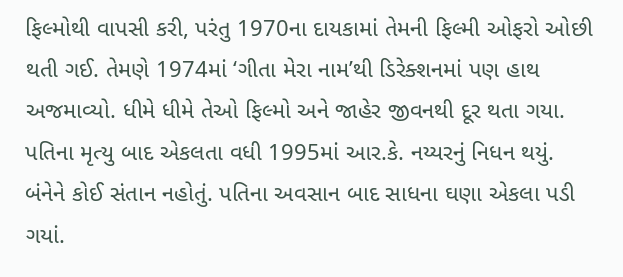ફિલ્મોથી વાપસી કરી, પરંતુ 1970ના દાયકામાં તેમની ફિલ્મી ઓફરો ઓછી થતી ગઈ. તેમણે 1974માં ‘ગીતા મેરા નામ’થી ડિરેક્શનમાં પણ હાથ અજમાવ્યો. ધીમે ધીમે તેઓ ફિલ્મો અને જાહેર જીવનથી દૂર થતા ગયા. પતિના મૃત્યુ બાદ એકલતા વધી 1995માં આર.કે. નય્યરનું નિધન થયું. બંનેને કોઈ સંતાન નહોતું. પતિના અવસાન બાદ સાધના ઘણા એકલા પડી ગયાં.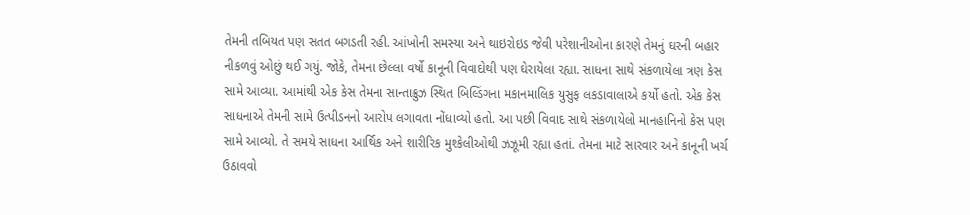તેમની તબિયત પણ સતત બગડતી રહી. આંખોની સમસ્યા અને થાઇરોઇડ જેવી પરેશાનીઓના કારણે તેમનું ઘરની બહાર નીકળવું ઓછું થઈ ગયું. જોકે, તેમના છેલ્લા વર્ષો કાનૂની વિવાદોથી પણ ઘેરાયેલા રહ્યા. સાધના સાથે સંકળાયેલા ત્રણ કેસ સામે આવ્યા. આમાંથી એક કેસ તેમના સાન્તાક્રુઝ સ્થિત બિલ્ડિંગના મકાનમાલિક યુસુફ લકડાવાલાએ કર્યો હતો. એક કેસ સાધનાએ તેમની સામે ઉત્પીડનનો આરોપ લગાવતા નોંધાવ્યો હતો. આ પછી વિવાદ સાથે સંકળાયેલો માનહાનિનો કેસ પણ સામે આવ્યો. તે સમયે સાધના આર્થિક અને શારીરિક મુશ્કેલીઓથી ઝઝૂમી રહ્યા હતાં. તેમના માટે સારવાર અને કાનૂની ખર્ચ ઉઠાવવો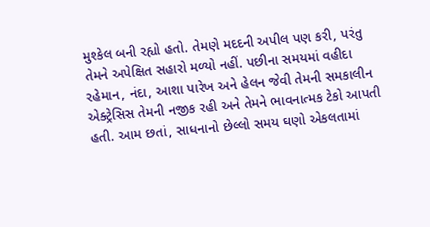મુશ્કેલ બની રહ્યો હતો. તેમણે મદદની અપીલ પણ કરી, પરંતુ તેમને અપેક્ષિત સહારો મળ્યો નહીં. પછીના સમયમાં વહીદા રહેમાન, નંદા, આશા પારેખ અને હેલન જેવી તેમની સમકાલીન એક્ટ્રેસિસ તેમની નજીક રહી અને તેમને ભાવનાત્મક ટેકો આપતી હતી. આમ છતાં, સાધનાનો છેલ્લો સમય ઘણો એકલતામાં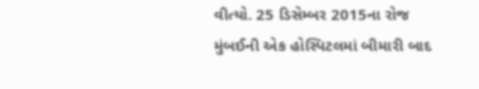વીત્યો. 25 ડિસેમ્બર 2015ના રોજ મુંબઈની એક હોસ્પિટલમાં બીમારી બાદ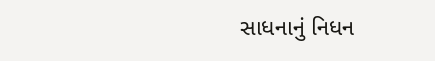સાધનાનું નિધન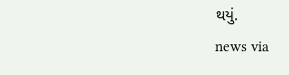થયું.
news via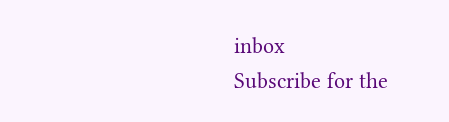inbox
Subscribe for the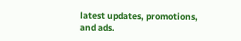latest updates, promotions, and ads.